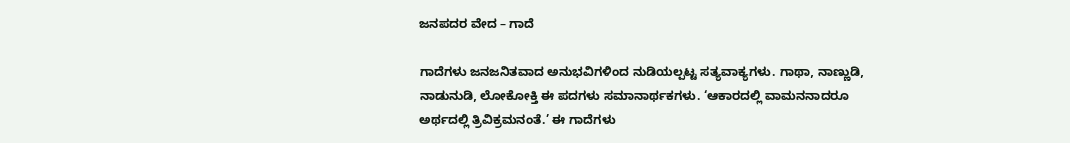ಜನಪದರ ವೇದ – ಗಾದೆ

ಗಾದೆಗಳು ಜನಜನಿತವಾದ ಅನುಭವಿಗಳಿಂದ ನುಡಿಯಲ್ಪಟ್ಟ ಸತ್ಯವಾಕ್ಯಗಳು. ಗಾಥಾ, ನಾಣ್ಣುಡಿ, ನಾಡುನುಡಿ, ಲೋಕೋಕ್ತಿ ಈ ಪದಗಳು ಸಮಾನಾರ್ಥಕಗಳು. ‘ಆಕಾರದಲ್ಲಿ ವಾಮನನಾದರೂ ಅರ್ಥದಲ್ಲಿ ತ್ರಿವಿಕ್ರಮನಂತೆ.’ ಈ ಗಾದೆಗಳು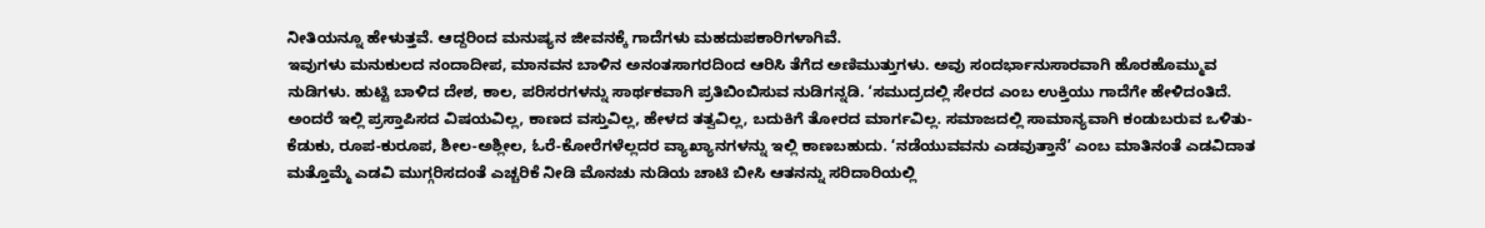ನೀತಿಯನ್ನೂ ಹೇಳುತ್ತವೆ. ಆದ್ದರಿಂದ ಮನುಷ್ಯನ ಜೀವನಕ್ಕೆ ಗಾದೆಗಳು ಮಹದುಪಕಾರಿಗಳಾಗಿವೆ.
ಇವುಗಳು ಮನುಕುಲದ ನಂದಾದೀಪ, ಮಾನವನ ಬಾಳಿನ ಅನಂತಸಾಗರದಿoದ ಆರಿಸಿ ತೆಗೆದ ಅಣಿಮುತ್ತುಗಳು. ಅವು ಸಂದರ್ಭಾನುಸಾರವಾಗಿ ಹೊರಹೊಮ್ಮುವ ನುಡಿಗಳು. ಹುಟ್ಟಿ ಬಾಳಿದ ದೇಶ, ಕಾಲ, ಪರಿಸರಗಳನ್ನು ಸಾರ್ಥಕವಾಗಿ ಪ್ರತಿಬಿಂಬಿಸುವ ನುಡಿಗನ್ನಡಿ. ‘ಸಮುದ್ರದಲ್ಲಿ ಸೇರದ ಎಂಬ ಉಕ್ತಿಯು ಗಾದೆಗೇ ಹೇಳಿದಂತಿದೆ. ಅಂದರೆ ಇಲ್ಲಿ ಪ್ರಸ್ತಾಪಿಸದ ವಿಷಯವಿಲ್ಲ, ಕಾಣದ ವಸ್ತುವಿಲ್ಲ, ಹೇಳದ ತತ್ವವಿಲ್ಲ, ಬದುಕಿಗೆ ತೋರದ ಮಾರ್ಗವಿಲ್ಲ. ಸಮಾಜದಲ್ಲಿ ಸಾಮಾನ್ಯವಾಗಿ ಕಂಡುಬರುವ ಒಳಿತು-ಕೆಡುಕು, ರೂಪ-ಕುರೂಪ, ಶೀಲ-ಅಶ್ಲೀಲ, ಓರೆ-ಕೋರೆಗಳೆಲ್ಲದರ ವ್ಯಾಖ್ಯಾನಗಳನ್ನು ಇಲ್ಲಿ ಕಾಣಬಹುದು. ‘ನಡೆಯುವವನು ಎಡವುತ್ತಾನೆ’ ಎಂಬ ಮಾತಿನಂತೆ ಎಡವಿದಾತ ಮತ್ತೊಮ್ಮೆ ಎಡವಿ ಮುಗ್ಗರಿಸದಂತೆ ಎಚ್ಚರಿಕೆ ನೀಡಿ ಮೊನಚು ನುಡಿಯ ಚಾಟಿ ಬೀಸಿ ಆತನನ್ನು ಸರಿದಾರಿಯಲ್ಲಿ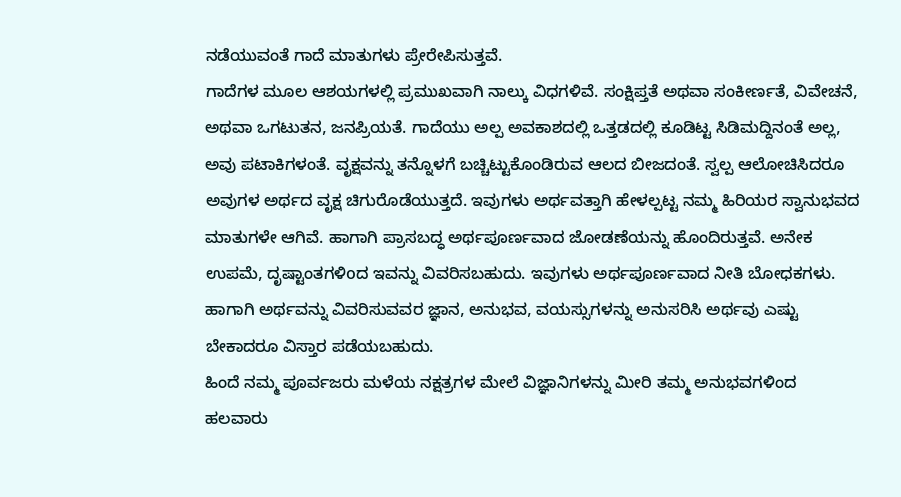ನಡೆಯುವಂತೆ ಗಾದೆ ಮಾತುಗಳು ಪ್ರೇರೇಪಿಸುತ್ತವೆ.
ಗಾದೆಗಳ ಮೂಲ ಆಶಯಗಳಲ್ಲಿ ಪ್ರಮುಖವಾಗಿ ನಾಲ್ಕು ವಿಧಗಳಿವೆ. ಸಂಕ್ಷಿಪ್ತತೆ ಅಥವಾ ಸಂಕೀರ್ಣತೆ, ವಿವೇಚನೆ, ಅಥವಾ ಒಗಟುತನ, ಜನಪ್ರಿಯತೆ. ಗಾದೆಯು ಅಲ್ಪ ಅವಕಾಶದಲ್ಲಿ ಒತ್ತಡದಲ್ಲಿ ಕೂಡಿಟ್ಟ ಸಿಡಿಮದ್ದಿನಂತೆ ಅಲ್ಲ, ಅವು ಪಟಾಕಿಗಳಂತೆ. ವೃಕ್ಷವನ್ನು ತನ್ನೊಳಗೆ ಬಚ್ಚಿಟ್ಟುಕೊಂಡಿರುವ ಆಲದ ಬೀಜದಂತೆ. ಸ್ವಲ್ಪ ಆಲೋಚಿಸಿದರೂ ಅವುಗಳ ಅರ್ಥದ ವೃಕ್ಷ ಚಿಗುರೊಡೆಯುತ್ತದೆ. ಇವುಗಳು ಅರ್ಥವತ್ತಾಗಿ ಹೇಳಲ್ಪಟ್ಟ ನಮ್ಮ ಹಿರಿಯರ ಸ್ವಾನುಭವದ ಮಾತುಗಳೇ ಆಗಿವೆ. ಹಾಗಾಗಿ ಪ್ರಾಸಬದ್ಧ ಅರ್ಥಪೂರ್ಣವಾದ ಜೋಡಣೆಯನ್ನು ಹೊಂದಿರುತ್ತವೆ. ಅನೇಕ ಉಪಮೆ, ದೃಷ್ಟಾಂತಗಳಿoದ ಇವನ್ನು ವಿವರಿಸಬಹುದು. ಇವುಗಳು ಅರ್ಥಪೂರ್ಣವಾದ ನೀತಿ ಬೋಧಕಗಳು. ಹಾಗಾಗಿ ಅರ್ಥವನ್ನು ವಿವರಿಸುವವರ ಜ್ಞಾನ, ಅನುಭವ, ವಯಸ್ಸುಗಳನ್ನು ಅನುಸರಿಸಿ ಅರ್ಥವು ಎಷ್ಟು ಬೇಕಾದರೂ ವಿಸ್ತಾರ ಪಡೆಯಬಹುದು.
ಹಿಂದೆ ನಮ್ಮ ಪೂರ್ವಜರು ಮಳೆಯ ನಕ್ಷತ್ರಗಳ ಮೇಲೆ ವಿಜ್ಞಾನಿಗಳನ್ನು ಮೀರಿ ತಮ್ಮ ಅನುಭವಗಳಿಂದ ಹಲವಾರು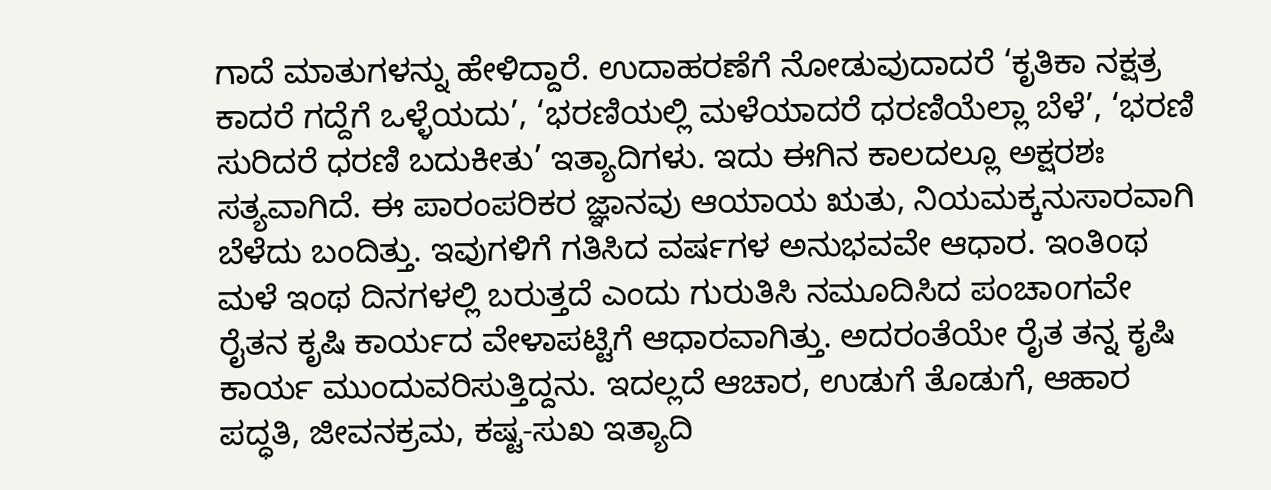ಗಾದೆ ಮಾತುಗಳನ್ನು ಹೇಳಿದ್ದಾರೆ. ಉದಾಹರಣೆಗೆ ನೋಡುವುದಾದರೆ ‘ಕೃತಿಕಾ ನಕ್ಷತ್ರ ಕಾದರೆ ಗದ್ದೆಗೆ ಒಳ್ಳೆಯದು’, ‘ಭರಣಿಯಲ್ಲಿ ಮಳೆಯಾದರೆ ಧರಣಿಯೆಲ್ಲಾ ಬೆಳೆ’, ‘ಭರಣಿ ಸುರಿದರೆ ಧರಣಿ ಬದುಕೀತು’ ಇತ್ಯಾದಿಗಳು. ಇದು ಈಗಿನ ಕಾಲದಲ್ಲೂ ಅಕ್ಷರಶಃ ಸತ್ಯವಾಗಿದೆ. ಈ ಪಾರಂಪರಿಕರ ಜ್ಞಾನವು ಆಯಾಯ ಋತು, ನಿಯಮಕ್ಕನುಸಾರವಾಗಿ ಬೆಳೆದು ಬಂದಿತ್ತು. ಇವುಗಳಿಗೆ ಗತಿಸಿದ ವರ್ಷಗಳ ಅನುಭವವೇ ಆಧಾರ. ಇಂತಿoಥ ಮಳೆ ಇಂಥ ದಿನಗಳಲ್ಲಿ ಬರುತ್ತದೆ ಎಂದು ಗುರುತಿಸಿ ನಮೂದಿಸಿದ ಪಂಚಾoಗವೇ ರೈತನ ಕೃಷಿ ಕಾರ್ಯದ ವೇಳಾಪಟ್ಟಿಗೆ ಆಧಾರವಾಗಿತ್ತು. ಅದರಂತೆಯೇ ರೈತ ತನ್ನ ಕೃಷಿ ಕಾರ್ಯ ಮುಂದುವರಿಸುತ್ತಿದ್ದನು. ಇದಲ್ಲದೆ ಆಚಾರ, ಉಡುಗೆ ತೊಡುಗೆ, ಆಹಾರ ಪದ್ಧತಿ, ಜೀವನಕ್ರಮ, ಕಷ್ಟ-ಸುಖ ಇತ್ಯಾದಿ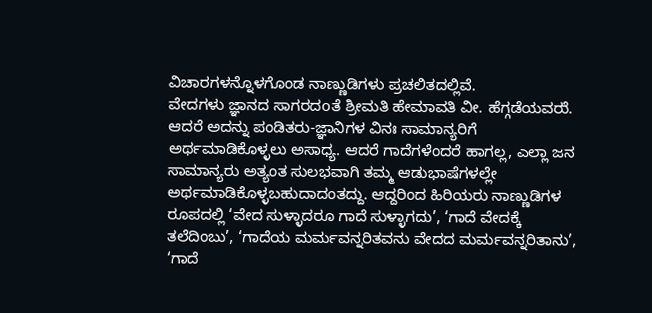ವಿಚಾರಗಳನ್ನೊಳಗೊಂಡ ನಾಣ್ಣುಡಿಗಳು ಪ್ರಚಲಿತದಲ್ಲಿವೆ.
ವೇದಗಳು ಜ್ಞಾನದ ಸಾಗರದoತೆ ಶ್ರೀಮತಿ ಹೇಮಾವತಿ ವೀ. ಹೆಗ್ಗಡೆಯವರುೆ. ಆದರೆ ಅದನ್ನು ಪಂಡಿತರು-ಜ್ಞಾನಿಗಳ ವಿನಃ ಸಾಮಾನ್ಯರಿಗೆ ಅರ್ಥಮಾಡಿಕೊಳ್ಳಲು ಅಸಾಧ್ಯ. ಆದರೆ ಗಾದೆಗಳೆಂದರೆ ಹಾಗಲ್ಲ, ಎಲ್ಲಾ ಜನ ಸಾಮಾನ್ಯರು ಅತ್ಯಂತ ಸುಲಭವಾಗಿ ತಮ್ಮ ಆಡುಭಾಷೆಗಳಲ್ಲೇ ಅರ್ಥಮಾಡಿಕೊಳ್ಳಬಹುದಾದಂತದ್ದು. ಆದ್ದರಿಂದ ಹಿರಿಯರು ನಾಣ್ಣುಡಿಗಳ ರೂಪದಲ್ಲಿ ‘ವೇದ ಸುಳ್ಳಾದರೂ ಗಾದೆ ಸುಳ್ಳಾಗದು’, ‘ಗಾದೆ ವೇದಕ್ಕೆ ತಲೆದಿಂಬು’, ‘ಗಾದೆಯ ಮರ್ಮವನ್ನರಿತವನು ವೇದದ ಮರ್ಮವನ್ನರಿತಾನು’, ‘ಗಾದೆ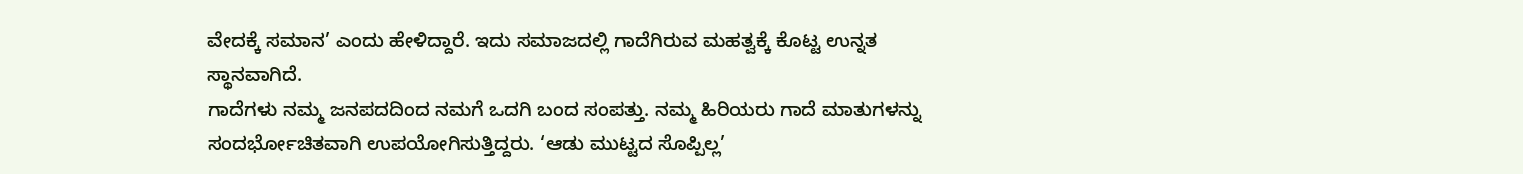ವೇದಕ್ಕೆ ಸಮಾನ’ ಎಂದು ಹೇಳಿದ್ದಾರೆ. ಇದು ಸಮಾಜದಲ್ಲಿ ಗಾದೆಗಿರುವ ಮಹತ್ವಕ್ಕೆ ಕೊಟ್ಟ ಉನ್ನತ ಸ್ಥಾನವಾಗಿದೆ.
ಗಾದೆಗಳು ನಮ್ಮ ಜನಪದದಿಂದ ನಮಗೆ ಒದಗಿ ಬಂದ ಸಂಪತ್ತು. ನಮ್ಮ ಹಿರಿಯರು ಗಾದೆ ಮಾತುಗಳನ್ನು ಸಂದರ್ಭೋಚಿತವಾಗಿ ಉಪಯೋಗಿಸುತ್ತಿದ್ದರು. ‘ಆಡು ಮುಟ್ಟದ ಸೊಪ್ಪಿಲ್ಲ’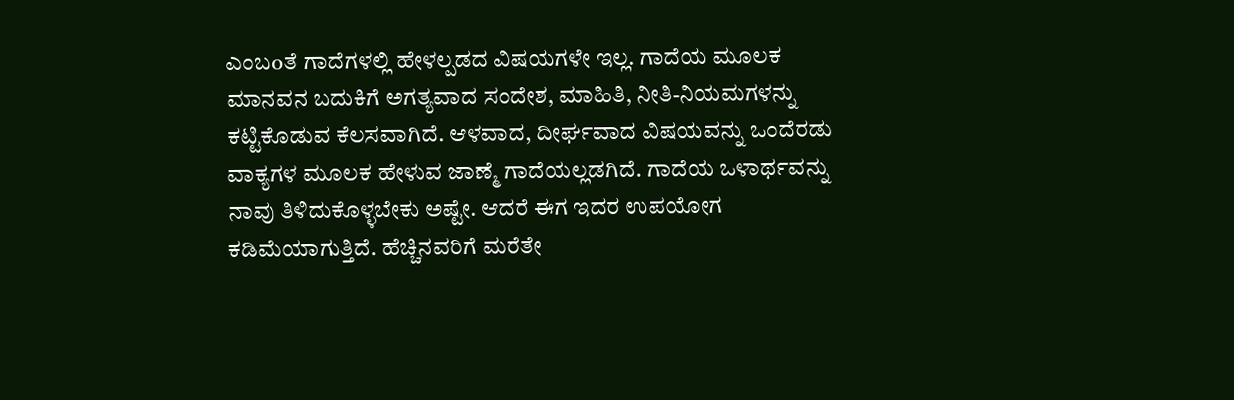ಎಂಬoತೆ ಗಾದೆಗಳಲ್ಲಿ ಹೇಳಲ್ಪಡದ ವಿಷಯಗಳೇ ಇಲ್ಲ. ಗಾದೆಯ ಮೂಲಕ ಮಾನವನ ಬದುಕಿಗೆ ಅಗತ್ಯವಾದ ಸಂದೇಶ, ಮಾಹಿತಿ, ನೀತಿ-ನಿಯಮಗಳನ್ನು ಕಟ್ಟಿಕೊಡುವ ಕೆಲಸವಾಗಿದೆ. ಆಳವಾದ, ದೀರ್ಘವಾದ ವಿಷಯವನ್ನು ಒಂದೆರಡು ವಾಕ್ಯಗಳ ಮೂಲಕ ಹೇಳುವ ಜಾಣ್ಮೆ ಗಾದೆಯಲ್ಲಡಗಿದೆ. ಗಾದೆಯ ಒಳಾರ್ಥವನ್ನು ನಾವು ತಿಳಿದುಕೊಳ್ಳಬೇಕು ಅಷ್ಟೇ. ಆದರೆ ಈಗ ಇದರ ಉಪಯೋಗ ಕಡಿಮೆಯಾಗುತ್ತಿದೆ. ಹೆಚ್ಚಿನವರಿಗೆ ಮರೆತೇ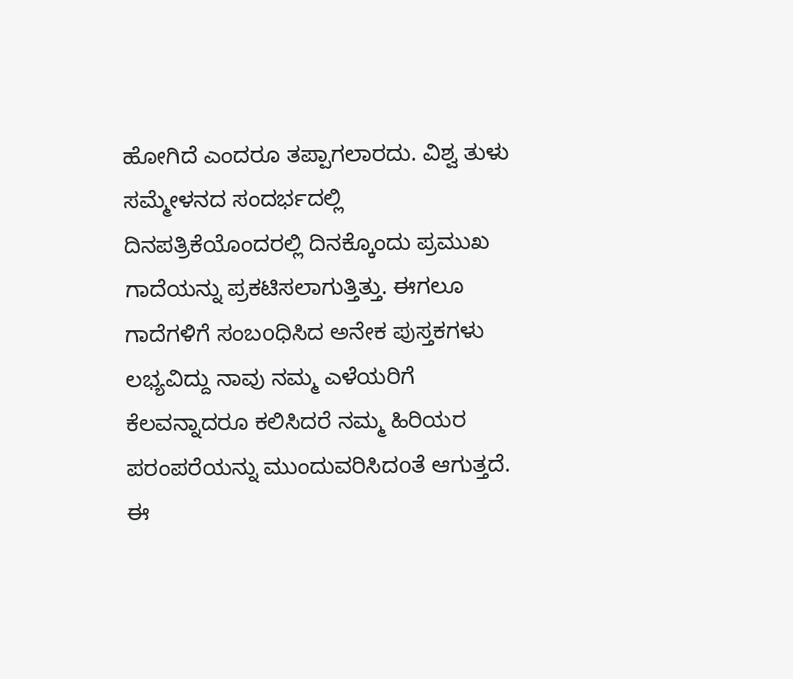ಹೋಗಿದೆ ಎಂದರೂ ತಪ್ಪಾಗಲಾರದು. ವಿಶ್ವ ತುಳು ಸಮ್ಮೇಳನದ ಸಂದರ್ಭದಲ್ಲಿ ದಿನಪತ್ರಿಕೆಯೊಂದರಲ್ಲಿ ದಿನಕ್ಕೊಂದು ಪ್ರಮುಖ ಗಾದೆಯನ್ನು ಪ್ರಕಟಿಸಲಾಗುತ್ತಿತ್ತು. ಈಗಲೂ ಗಾದೆಗಳಿಗೆ ಸಂಬoಧಿಸಿದ ಅನೇಕ ಪುಸ್ತಕಗಳು ಲಭ್ಯವಿದ್ದು ನಾವು ನಮ್ಮ ಎಳೆಯರಿಗೆ ಕೆಲವನ್ನಾದರೂ ಕಲಿಸಿದರೆ ನಮ್ಮ ಹಿರಿಯರ ಪರಂಪರೆಯನ್ನು ಮುಂದುವರಿಸಿದoತೆ ಆಗುತ್ತದೆ. ಈ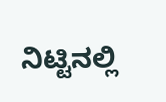ನಿಟ್ಟಿನಲ್ಲಿ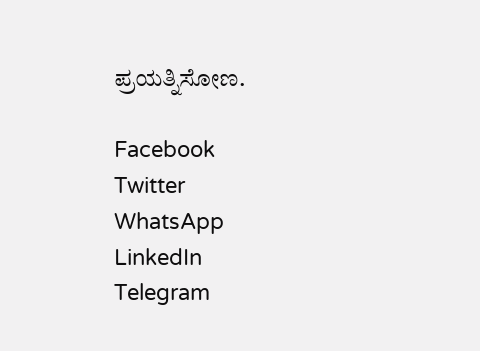ಪ್ರಯತ್ನಿಸೋಣ.

Facebook
Twitter
WhatsApp
LinkedIn
Telegram